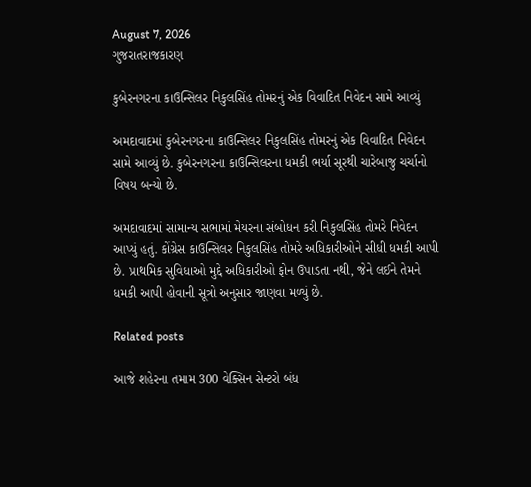August 7, 2026
ગુજરાતરાજકારણ

કુબેરનગરના કાઉન્સિલર નિકુલસિંહ તોમરનું એક વિવાદિત નિવેદન સામે આવ્યું

અમદાવાદમાં કુબેરનગરના કાઉન્સિલર નિકુલસિંહ તોમરનું એક વિવાદિત નિવેદન સામે આવ્યું છે. કુબેરનગરના કાઉન્સિલરના ધમકી ભર્યા સૂરથી ચારેબાજુ ચર્ચાનો વિષય બન્યો છે.

અમદાવાદમાં સામાન્ય સભામાં મેયરના સંબોધન કરી નિકુલસિંહ તોમરે નિવેદન આપ્યું હતું. કોંગ્રેસ કાઉન્સિલર નિકુલસિંહ તોમરે અધિકારીઓને સીધી ધમકી આપી છે. પ્રાથમિક સુવિધાઓ મુદ્દે અધિકારીઓ ફોન ઉપાડતા નથી, જેને લઈને તેમને ધમકી આપી હોવાની સૂત્રો અનુસાર જાણવા મળ્યું છે.

Related posts

આજે શહેરના તમામ 300 વેક્સિન સેન્ટરો બંધ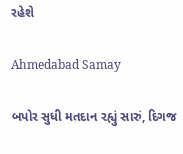રહેશે

Ahmedabad Samay

બપોર સુધી મતદાન રહ્યું સારું, દિગજ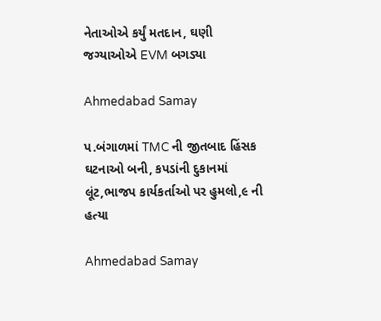નેતાઓએ કર્યું મતદાન, ઘણી જગ્યાઓએ EVM બગડ્યા

Ahmedabad Samay

પ.બંગાળમાં TMC ની જીતબાદ હિંસક ઘટનાઓ બની, કપડાંની દુકાનમાં લૂંટ,ભાજપ કાર્યકર્તાઓ પર હુમલો,૯ ની હત્યા

Ahmedabad Samay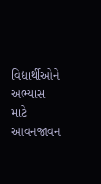વિદ્યાર્થીઓને અભ્યાસ માટે આવનજાવન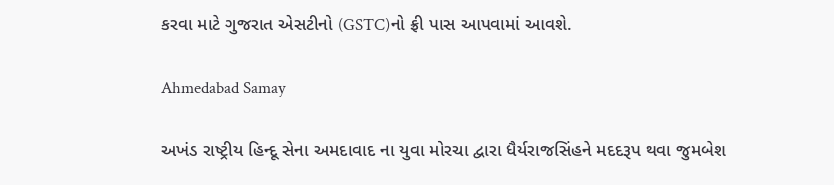કરવા માટે ગુજરાત એસટીનો (GSTC)નો ફ્રી પાસ આપવામાં આવશે.

Ahmedabad Samay

અખંડ રાષ્ટ્રીય હિન્દૂ સેના અમદાવાદ ના યુવા મોરચા દ્વારા ધૈર્યરાજસિંહને મદદરૂપ થવા જુમબેશ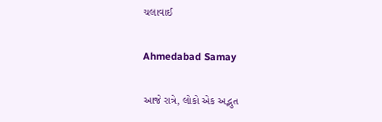ચલાવાઈ

Ahmedabad Samay

આજે રાત્રે, લોકો એક અદ્ભુત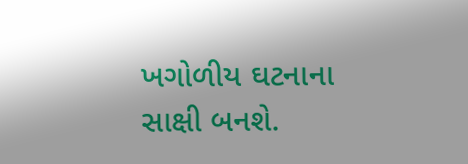ખગોળીય ઘટનાના સાક્ષી બનશે.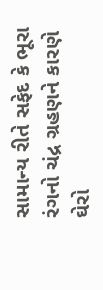સામાન્ય રીતે સફેદ કે ભૂરા રંગનો ચંદ્ર ગ્રહણને કારણે ઘેરો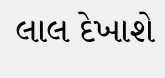લાલ દેખાશે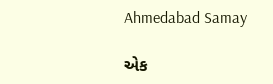Ahmedabad Samay

એક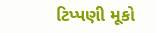ટિપ્પણી મૂકો